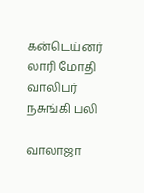கன்டெய்னர் லாரி மோதி வாலிபர் நசுங்கி பலி

வாலாஜா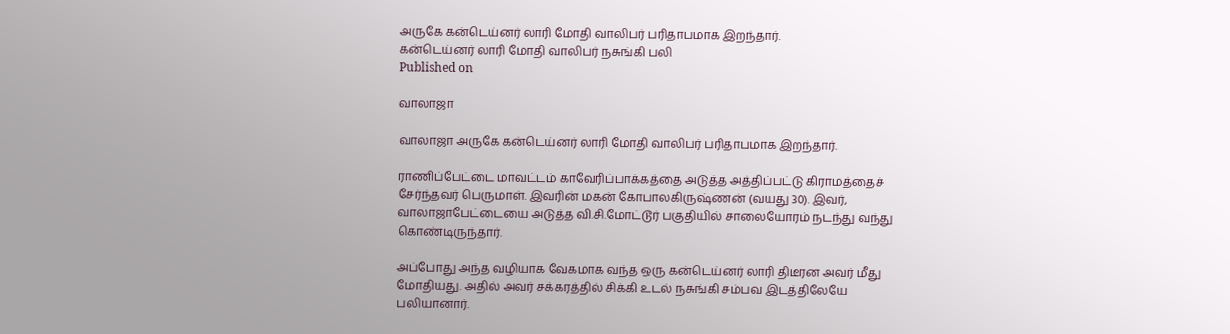அருகே கன்டெய்னர் லாரி மோதி வாலிபர் பரிதாபமாக இறந்தார்.
கன்டெய்னர் லாரி மோதி வாலிபர் நசுங்கி பலி
Published on

வாலாஜா

வாலாஜா அருகே கன்டெய்னர் லாரி மோதி வாலிபர் பரிதாபமாக இறந்தார்.

ராணிப்பேட்டை மாவட்டம் காவேரிப்பாக்கத்தை அடுத்த அத்திப்பட்டு கிராமத்தைச் சேர்ந்தவர் பெருமாள். இவரின் மகன் கோபாலகிருஷ்ணன் (வயது 30). இவர், வாலாஜாபேட்டையை அடுத்த வி.சி.மோட்டூர் பகுதியில் சாலையோரம் நடந்து வந்து கொண்டிருந்தார்.

அப்போது அந்த வழியாக வேகமாக வந்த ஒரு கன்டெய்னர் லாரி திடீரன அவர் மீது மோதியது. அதில் அவர் சக்கரத்தில் சிக்கி உடல் நசுங்கி சம்பவ இடத்திலேயே பலியானார்.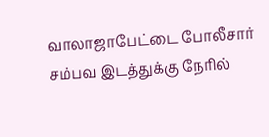வாலாஜாபேட்டை போலீசார் சம்பவ இடத்துக்கு நேரில்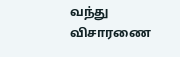வந்து விசாரணை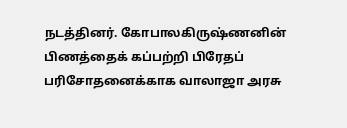நடத்தினர். கோபாலகிருஷ்ணனின் பிணத்தைக் கப்பற்றி பிரேதப் பரிசோதனைக்காக வாலாஜா அரசு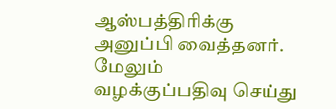ஆஸ்பத்திரிக்கு அனுப்பி வைத்தனர். மேலும் வழக்குப்பதிவு செய்து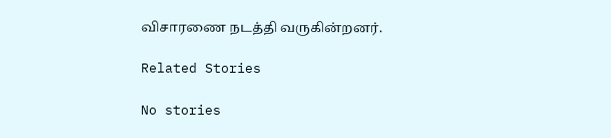விசாரணை நடத்தி வருகின்றனர்.

Related Stories

No stories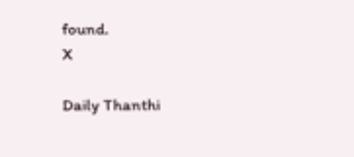found.
X

Daily Thanthi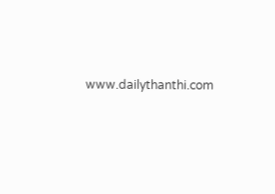www.dailythanthi.com